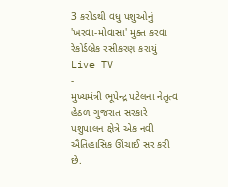3 કરોડથી વધુ પશુઓનું 'ખરવા-મોવાસા' મુક્ત કરવા રેકોર્ડબ્રેક રસીકરણ કરાયું
Live TV
-
મુખ્યમંત્રી ભૂપેન્દ્ર પટેલના નેતૃત્વ હેઠળ ગુજરાત સરકારે પશુપાલન ક્ષેત્રે એક નવી ઐતિહાસિક ઊંચાઈ સર કરી છે.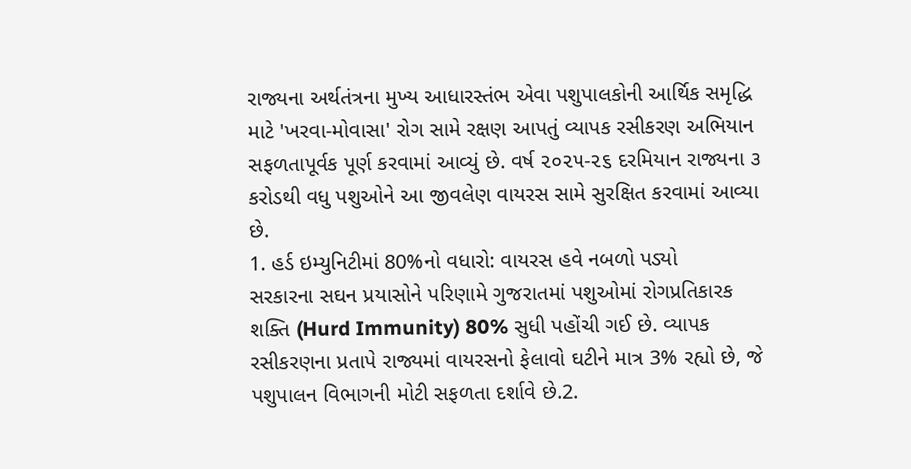રાજ્યના અર્થતંત્રના મુખ્ય આધારસ્તંભ એવા પશુપાલકોની આર્થિક સમૃદ્ધિ માટે 'ખરવા-મોવાસા' રોગ સામે રક્ષણ આપતું વ્યાપક રસીકરણ અભિયાન સફળતાપૂર્વક પૂર્ણ કરવામાં આવ્યું છે. વર્ષ ૨૦૨૫-૨૬ દરમિયાન રાજ્યના ૩ કરોડથી વધુ પશુઓને આ જીવલેણ વાયરસ સામે સુરક્ષિત કરવામાં આવ્યા છે.
1. હર્ડ ઇમ્યુનિટીમાં 80%નો વધારો: વાયરસ હવે નબળો પડ્યો
સરકારના સઘન પ્રયાસોને પરિણામે ગુજરાતમાં પશુઓમાં રોગપ્રતિકારક શક્તિ (Hurd Immunity) 80% સુધી પહોંચી ગઈ છે. વ્યાપક રસીકરણના પ્રતાપે રાજ્યમાં વાયરસનો ફેલાવો ઘટીને માત્ર 3% રહ્યો છે, જે પશુપાલન વિભાગની મોટી સફળતા દર્શાવે છે.2.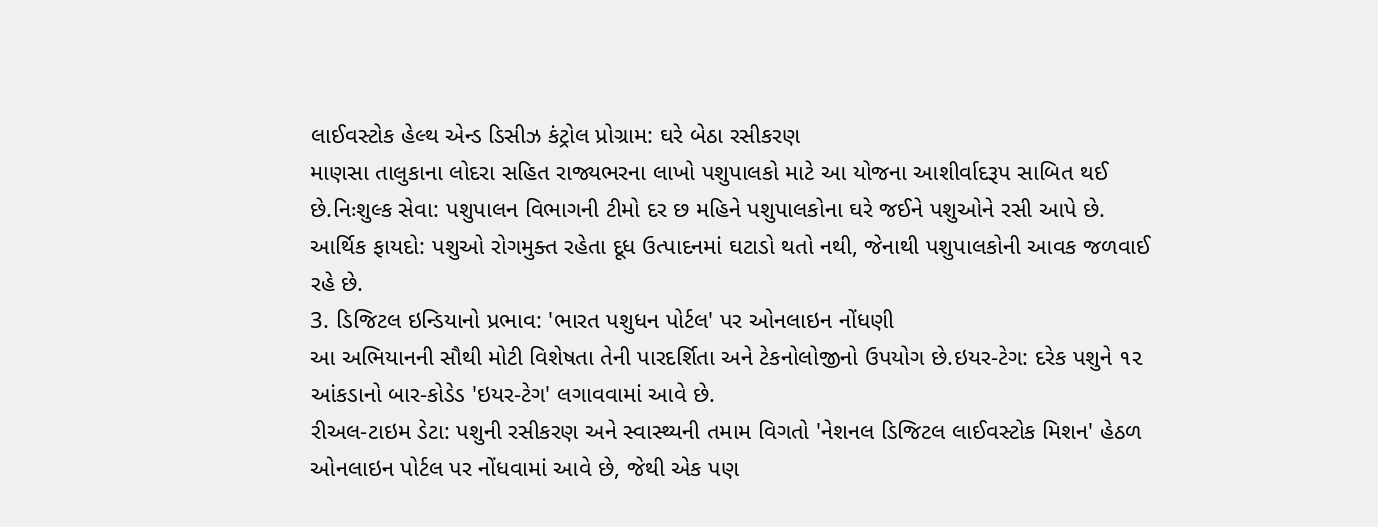લાઈવસ્ટોક હેલ્થ એન્ડ ડિસીઝ કંટ્રોલ પ્રોગ્રામ: ઘરે બેઠા રસીકરણ
માણસા તાલુકાના લોદરા સહિત રાજ્યભરના લાખો પશુપાલકો માટે આ યોજના આશીર્વાદરૂપ સાબિત થઈ છે.નિઃશુલ્ક સેવા: પશુપાલન વિભાગની ટીમો દર છ મહિને પશુપાલકોના ઘરે જઈને પશુઓને રસી આપે છે.
આર્થિક ફાયદો: પશુઓ રોગમુક્ત રહેતા દૂધ ઉત્પાદનમાં ઘટાડો થતો નથી, જેનાથી પશુપાલકોની આવક જળવાઈ રહે છે.
3. ડિજિટલ ઇન્ડિયાનો પ્રભાવ: 'ભારત પશુધન પોર્ટલ' પર ઓનલાઇન નોંધણી
આ અભિયાનની સૌથી મોટી વિશેષતા તેની પારદર્શિતા અને ટેકનોલોજીનો ઉપયોગ છે.ઇયર-ટેગ: દરેક પશુને ૧૨ આંકડાનો બાર-કોડેડ 'ઇયર-ટેગ' લગાવવામાં આવે છે.
રીઅલ-ટાઇમ ડેટા: પશુની રસીકરણ અને સ્વાસ્થ્યની તમામ વિગતો 'નેશનલ ડિજિટલ લાઈવસ્ટોક મિશન' હેઠળ ઓનલાઇન પોર્ટલ પર નોંધવામાં આવે છે, જેથી એક પણ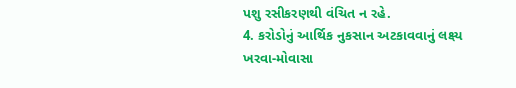પશુ રસીકરણથી વંચિત ન રહે.
4. કરોડોનું આર્થિક નુકસાન અટકાવવાનું લક્ષ્ય
ખરવા-મોવાસા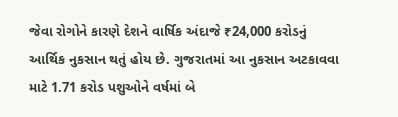જેવા રોગોને કારણે દેશને વાર્ષિક અંદાજે ₹24,000 કરોડનું આર્થિક નુકસાન થતું હોય છે. ગુજરાતમાં આ નુકસાન અટકાવવા માટે 1.71 કરોડ પશુઓને વર્ષમાં બે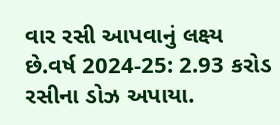વાર રસી આપવાનું લક્ષ્ય છે.વર્ષ 2024-25: 2.93 કરોડ રસીના ડોઝ અપાયા.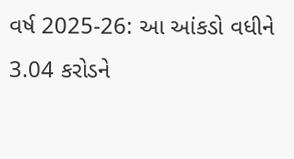વર્ષ 2025-26: આ આંકડો વધીને 3.04 કરોડને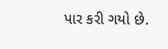પાર કરી ગયો છે.